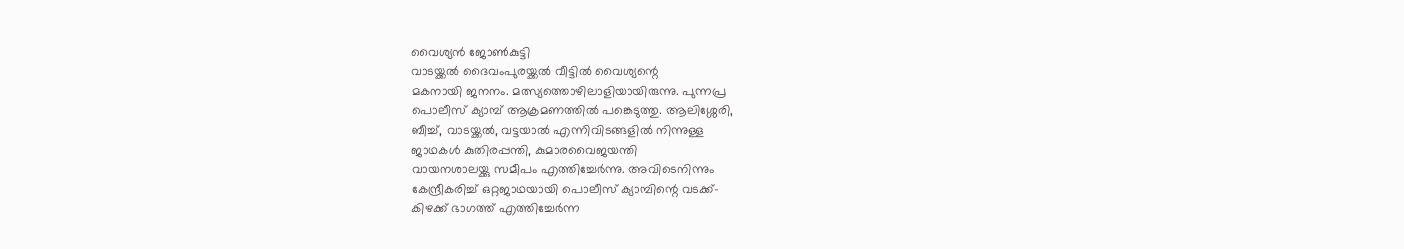വൈശ്യൻ ജോൺകുട്ടി
വാടയ്ക്കൽ ദൈവംപുരയ്ക്കൽ വീട്ടിൽ വൈശ്യന്റെ
മകനായി ജനനം. മത്സ്യത്തൊഴിലാളിയായിരുന്നു. പുന്നപ്ര
പൊലീസ് ക്യാമ്പ് ആക്രമണത്തിൽ പങ്കെടുത്തു. ആലിശ്ശേരി,
ബീച്ച്, വാടയ്ക്കൽ, വട്ടയാൽ എന്നിവിടങ്ങളിൽ നിന്നുള്ള
ജാഥകൾ കുതിരപ്പന്തി, കുമാരവൈജയന്തി
വായനശാലയ്ക്കു സമീപം എത്തിച്ചേർന്നു. അവിടെനിന്നും
കേന്ദ്രീകരിച്ച് ഒറ്റജാഥയായി പൊലീസ് ക്യാമ്പിന്റെ വടക്ക്-
കിഴക്ക് ഭാഗത്ത് എത്തിച്ചേർന്ന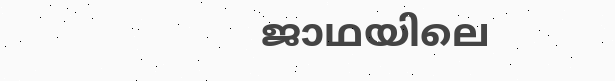ജാഥയിലെ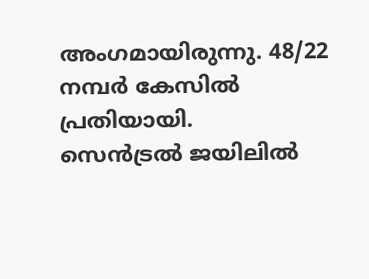അംഗമായിരുന്നു. 48/22 നമ്പർ കേസിൽ പ്രതിയായി.
സെൻട്രൽ ജയിലിൽ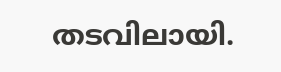തടവിലായി.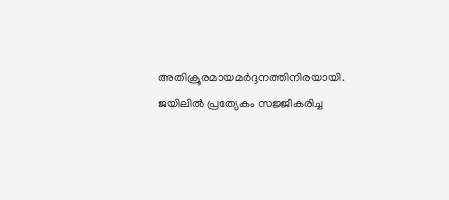അതിക്രൂരമായമർദ്ദനത്തിനിരയായി. ജയിലിൽ പ്രത്യേകം സജ്ജീകരിച്ച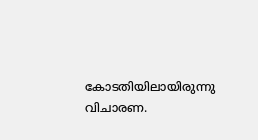കോടതിയിലായിരുന്നു വിചാരണ.